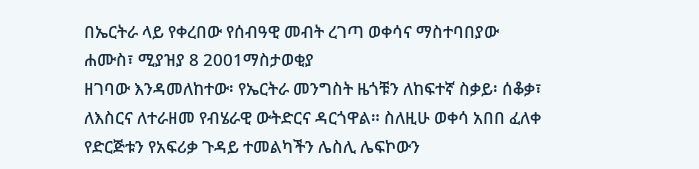በኤርትራ ላይ የቀረበው የሰብዓዊ መብት ረገጣ ወቀሳና ማስተባበያው
ሐሙስ፣ ሚያዝያ 8 2001ማስታወቂያ
ዘገባው እንዳመለከተው፡ የኤርትራ መንግስት ዜጎቹን ለከፍተኛ ስቃይ፡ ሰቆቃ፣ ለእስርና ለተራዘመ የብሄራዊ ውትድርና ዳርጎዋል። ስለዚሁ ወቀሳ አበበ ፈለቀ የድርጅቱን የአፍሪቃ ጉዳይ ተመልካችን ሌስሊ ሌፍኮውን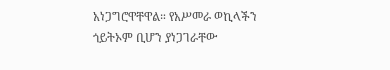አነጋግሮዋቸዋል። የአሥመራ ወኪላችን ጎይትኦም ቢሆን ያነጋገራቸው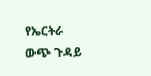የኤርትራ ውጭ ጉዳይ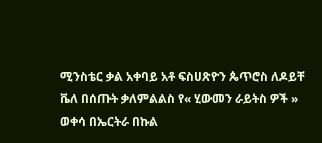ሚንስቴር ቃል አቀባይ አቶ ፍስሀጽዮን ጴጥሮስ ለዶይቸ ቬለ በሰጡት ቃለምልልስ የ« ሂውመን ራይትስ ዎች » ወቀሳ በኤርትራ በኩል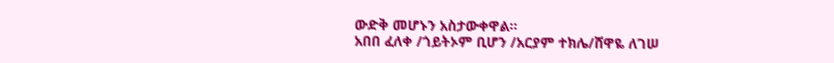ውድቅ መሆኑን አስታውቀዋል።
አበበ ፈለቀ /ጎይትኦም ቢሆን /አርያም ተክሌ/ሸዋዬ ለገሠ